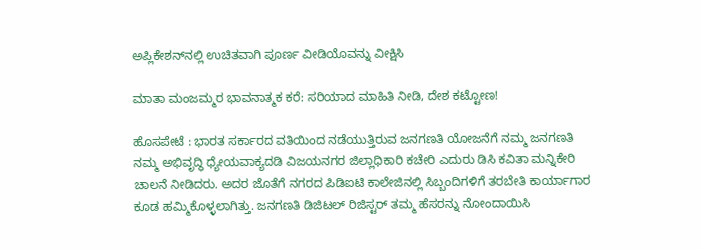ಅಪ್ಲಿಕೇಶನ್‌ನಲ್ಲಿ ಉಚಿತವಾಗಿ ಪೂರ್ಣ ವೀಡಿಯೊವನ್ನು ವೀಕ್ಷಿಸಿ

ಮಾತಾ ಮಂಜಮ್ಮರ ಭಾವನಾತ್ಮಕ ಕರೆ: ಸರಿಯಾದ ಮಾಹಿತಿ ನೀಡಿ, ದೇಶ ಕಟ್ಟೋಣ!

ಹೊಸಪೇಟೆ : ಭಾರತ ಸರ್ಕಾರದ ವತಿಯಿಂದ ನಡೆಯುತ್ತಿರುವ ಜನಗಣತಿ ಯೋಜನೆಗೆ ನಮ್ಮ ಜನಗಣತಿ ನಮ್ಮ ಅಭಿವೃದ್ಧಿ ಧ್ಯೇಯವಾಕ್ಯದಡಿ ವಿಜಯನಗರ ಜಿಲ್ಲಾಧಿಕಾರಿ ಕಚೇರಿ ಎದುರು ಡಿಸಿ ಕವಿತಾ ಮನ್ನಿಕೇರಿ ಚಾಲನೆ ನೀಡಿದರು. ಅದರ ಜೊತೆಗೆ ನಗರದ ಪಿಡಿಐಟಿ ಕಾಲೇಜಿನಲ್ಲಿ ಸಿಬ್ಬಂದಿಗಳಿಗೆ ತರಬೇತಿ ಕಾರ್ಯಾಗಾರ ಕೂಡ ಹಮ್ಮಿಕೊಳ್ಳಲಾಗಿತ್ತು. ಜನಗಣತಿ ಡಿಜಿಟಲ್ ರಿಜಿಸ್ಟರ್ ತಮ್ಮ ಹೆಸರನ್ನು ನೋಂದಾಯಿಸಿ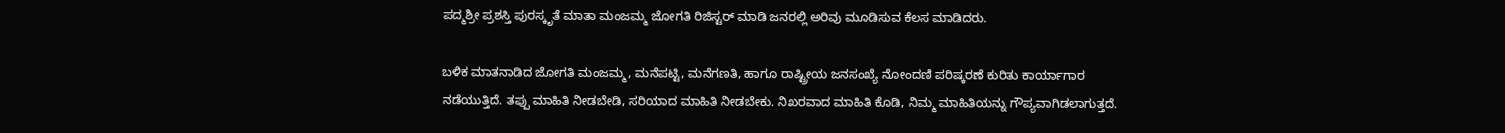ಪದ್ಮಶ್ರೀ ಪ್ರಶಸ್ತಿ ಪುರಸ್ಕೃತೆ ಮಾತಾ ಮಂಜಮ್ಮ ಜೋಗತಿ ರಿಜಿಸ್ಟರ್ ಮಾಡಿ ಜನರಲ್ಲಿ ಅರಿವು ಮೂಡಿಸುವ ಕೆಲಸ ಮಾಡಿದರು.

ಬಳಿಕ ಮಾತನಾಡಿದ ಜೋಗತಿ ಮಂಜಮ್ಮ, ಮನೆಪಟ್ಟಿ, ಮನೆಗಣತಿ, ಹಾಗೂ ರಾಷ್ಟ್ರೀಯ ಜನಸಂಖ್ಯೆ ನೋಂದಣಿ ಪರಿಷ್ಕರಣೆ ಕುರಿತು ಕಾರ್ಯಾಗಾರ ನಡೆಯುತ್ತಿದೆ. ತಪ್ಪು ಮಾಹಿತಿ ನೀಡಬೇಡಿ, ಸರಿಯಾದ ಮಾಹಿತಿ ನೀಡಬೇಕು. ನಿಖರವಾದ ಮಾಹಿತಿ ಕೊಡಿ, ನಿಮ್ಮ ಮಾಹಿತಿಯನ್ನು ಗೌಪ್ಯವಾಗಿಡಲಾಗುತ್ತದೆ.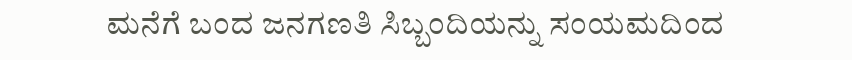ಮನೆಗೆ ಬಂದ ಜನಗಣತಿ ಸಿಬ್ಬಂದಿಯನ್ನು ಸಂಯಮದಿಂದ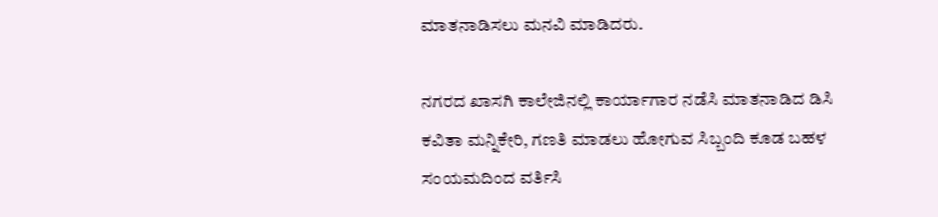ಮಾತನಾಡಿಸಲು ಮನವಿ ಮಾಡಿದರು.

ನಗರದ ಖಾಸಗಿ ಕಾಲೇಜಿನಲ್ಲಿ ಕಾರ್ಯಾಗಾರ ನಡೆಸಿ ಮಾತನಾಡಿದ ಡಿಸಿ ಕವಿತಾ ಮನ್ನಿಕೇರಿ, ಗಣತಿ ಮಾಡಲು ಹೋಗುವ ಸಿಬ್ಬಂದಿ ಕೂಡ ಬಹಳ ಸಂಯಮದಿಂದ ವರ್ತಿಸಿ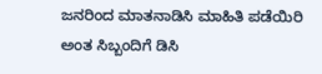ಜನರಿಂದ ಮಾತನಾಡಿಸಿ ಮಾಹಿತಿ ಪಡೆಯಿರಿ ಅಂತ ಸಿಬ್ಬಂದಿಗೆ ಡಿಸಿ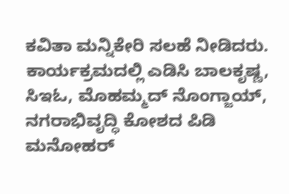ಕವಿತಾ ಮನ್ನಿಕೇರಿ ಸಲಹೆ ನೀಡಿದರು. ಕಾರ್ಯಕ್ರಮದಲ್ಲಿ ಎಡಿಸಿ ಬಾಲಕೃಷ್ಣ, ಸಿಇಓ, ಮೊಹಮ್ಮದ್ ನೊಂಗ್ಜಾಯ್, ನಗರಾಭಿವೃದ್ಧಿ ಕೋಶದ ಪಿಡಿ ಮನೋಹರ್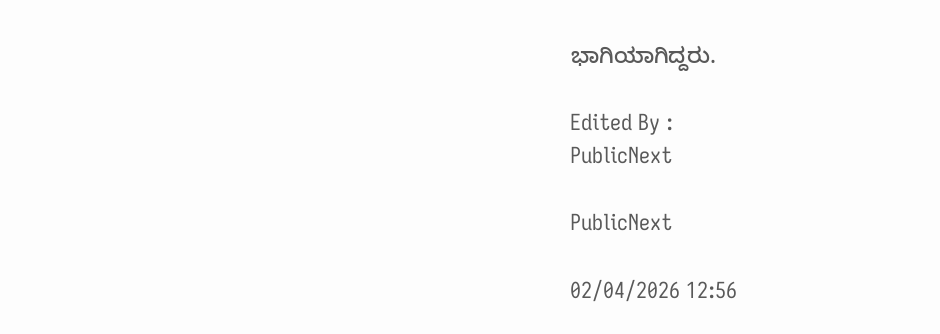ಭಾಗಿಯಾಗಿದ್ದರು.

Edited By :
PublicNext

PublicNext

02/04/2026 12:56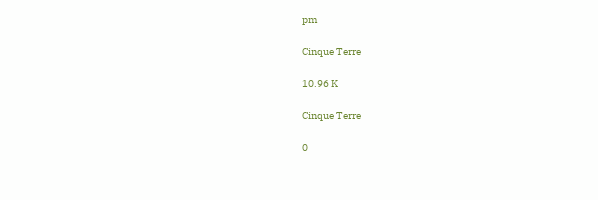pm

Cinque Terre

10.96 K

Cinque Terre

0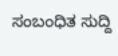ಸಂಬಂಧಿತ ಸುದ್ದಿ